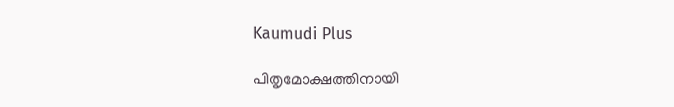Kaumudi Plus

പിതൃമോക്ഷത്തിനായി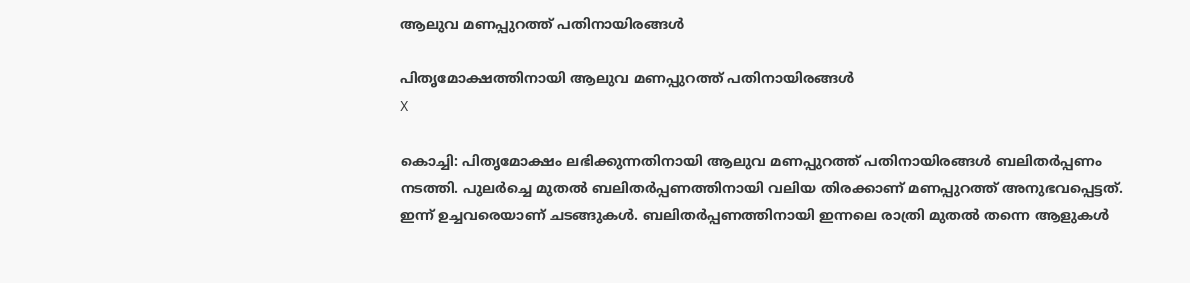ആലുവ മണപ്പുറത്ത് പതിനായിരങ്ങള്‍

പിതൃമോക്ഷത്തിനായി ആലുവ മണപ്പുറത്ത് പതിനായിരങ്ങള്‍
X

കൊച്ചി: പിതൃമോക്ഷം ലഭിക്കുന്നതിനായി ആലുവ മണപ്പുറത്ത് പതിനായിരങ്ങൾ ബലിതർപ്പണം നടത്തി. പുലർച്ചെ മുതൽ ബലിതർപ്പണത്തിനായി വലിയ തിരക്കാണ് മണപ്പുറത്ത് അനുഭവപ്പെട്ടത്. ഇന്ന് ഉച്ചവരെയാണ് ചടങ്ങുകൾ. ബലിതർപ്പണത്തിനായി ഇന്നലെ രാത്രി മുതൽ തന്നെ ആളുകൾ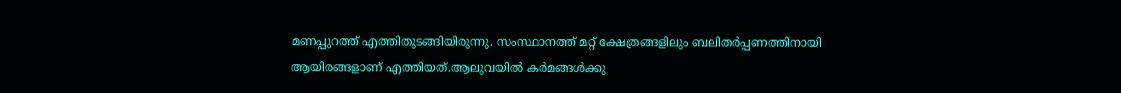മണപ്പുറത്ത് എത്തിതുടങ്ങിയിരുന്നു. സംസ്ഥാനത്ത് മറ്റ് ക്ഷേത്രങ്ങളിലും ബലിതർപ്പണത്തിനായി ആയിരങ്ങളാണ് എത്തിയത്.ആലുവയിൽ കർമങ്ങൾക്കു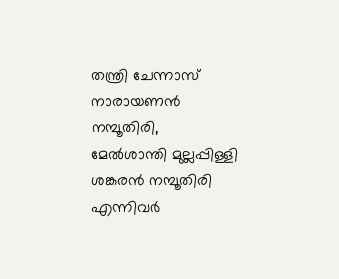തന്ത്രി ചേന്നാസ് നാരായണൻ നമ്പൂതിരി, മേൽശാന്തി മുല്ലപ്പിള്ളി ശങ്കരൻ നമ്പൂതിരി എന്നിവർ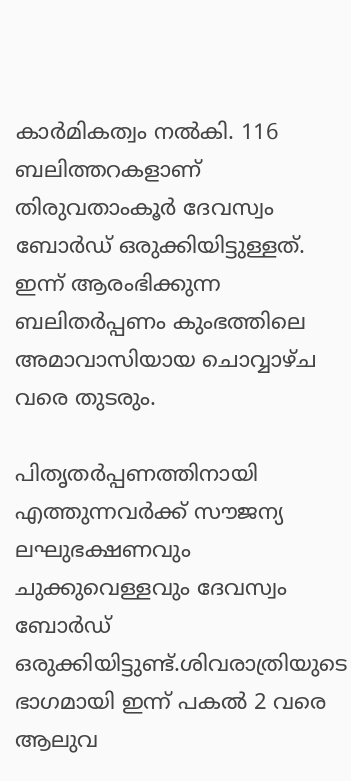കാർമികത്വം നൽകി. 116 ബലിത്തറകളാണ് തിരുവതാംകൂർ ദേവസ്വം ബോർഡ് ഒരുക്കിയിട്ടുള്ളത്. ഇന്ന് ആരംഭിക്കുന്ന ബലിതർപ്പണം കുംഭത്തിലെ അമാവാസിയായ ചൊവ്വാഴ്ച വരെ തുടരും.

പിതൃതർപ്പണത്തിനായി എത്തുന്നവർക്ക് സൗജന്യ ലഘുഭക്ഷണവും ചുക്കുവെള്ളവും ദേവസ്വം ബോർഡ് ഒരുക്കിയിട്ടുണ്ട്.ശിവരാത്രിയുടെ ഭാഗമായി ഇന്ന് പകൽ 2 വരെ ആലുവ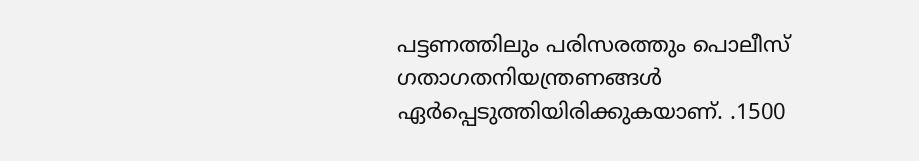പട്ടണത്തിലും പരിസരത്തും പൊലീസ് ഗതാഗതനിയന്ത്രണങ്ങൾ ഏർപ്പെടുത്തിയിരിക്കുകയാണ്. .1500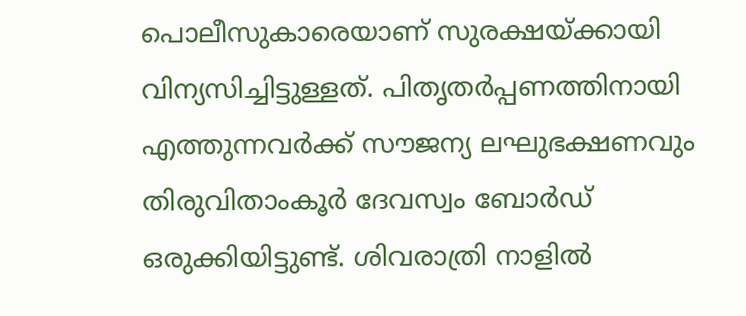പൊലീസുകാരെയാണ് സുരക്ഷയ്ക്കായി വിന്യസിച്ചിട്ടുള്ളത്. പിതൃതർപ്പണത്തിനായി എത്തുന്നവർക്ക് സൗജന്യ ലഘുഭക്ഷണവും തിരുവിതാംകൂർ ദേവസ്വം ബോർഡ് ഒരുക്കിയിട്ടുണ്ട്. ശിവരാത്രി നാളിൽ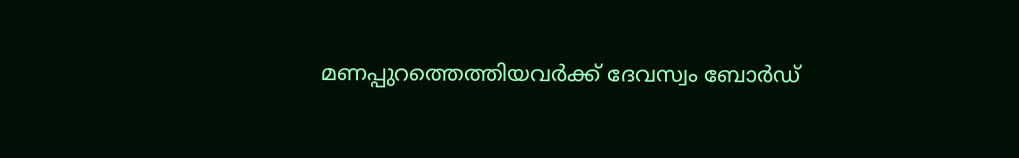മണപ്പുറത്തെത്തിയവർക്ക് ദേവസ്വം ബോർഡ്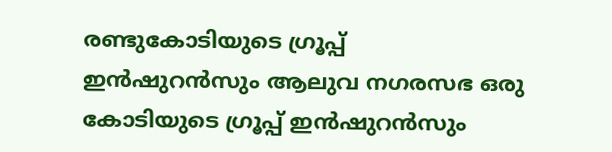രണ്ടുകോടിയുടെ ഗ്രൂപ്പ് ഇൻഷുറൻസും ആലുവ നഗരസഭ ഒരു കോടിയുടെ ഗ്രൂപ്പ് ഇൻഷുറൻസും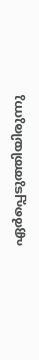ഏർപ്പെടുത്തിയിരുന്നു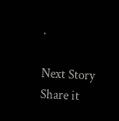.

Next Story
Share it